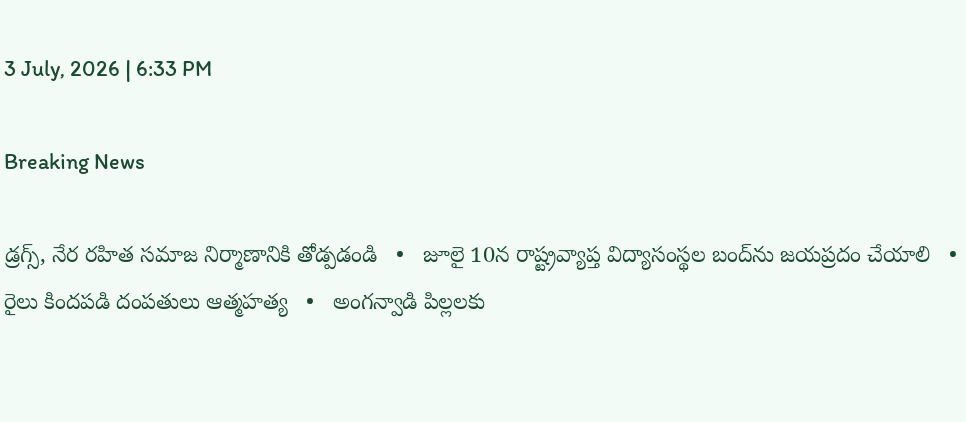3 July, 2026 | 6:33 PM

Breaking News

డ్రగ్స్, నేర రహిత సమాజ నిర్మాణానికి తోడ్పడండి   •   జూలై 10న రాష్ట్రవ్యాప్త విద్యాసంస్థల బంద్‌ను జయప్రదం చేయాలి   •   రైలు కిందపడి దంపతులు ఆత్మహత్య   •   అంగన్వాడి పిల్లలకు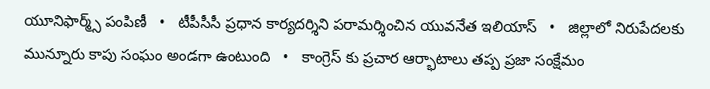యూనిఫార్మ్స్ పంపిణీ   •   టీపీసీసీ ప్రధాన కార్యదర్శిని పరామర్శించిన యువనేత ఇలియాస్   •   జిల్లాలో నిరుపేదలకు మున్నూరు కాపు సంఘం అండగా ఉంటుంది   •   కాంగ్రెస్ కు ప్రచార ఆర్భాటాలు తప్ప ప్రజా సంక్షేమం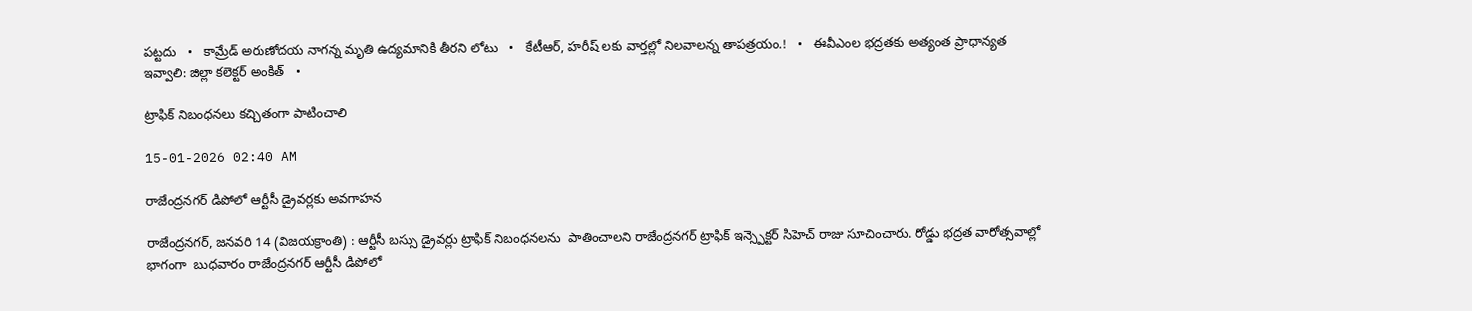పట్టదు   •   కామ్రేడ్ అరుణోదయ నాగన్న మృతి ఉద్యమానికి తీరని లోటు   •   కేటీఆర్, హరీష్ లకు వార్తల్లో నిలవాలన్న తాపత్రయం.!   •   ఈవీఎంల భద్రతకు అత్యంత ప్రాధాన్యత ఇవ్వాలి: జిల్లా కలెక్టర్ అంకిత్   •

ట్రాఫిక్ నిబంధనలు కచ్చితంగా పాటించాలి

15-01-2026 02:40 AM

రాజేంద్రనగర్ డిపోలో ఆర్టీసీ డ్రైవర్లకు అవగాహన

రాజేంద్రనగర్, జనవరి 14 (విజయక్రాంతి) : ఆర్టీసీ బస్సు డ్రైవర్లు ట్రాఫిక్ నిబంధనలను  పాతించాలని రాజేంద్రనగర్ ట్రాఫిక్ ఇన్స్పెక్టర్ సిహెచ్ రాజు సూచించారు. రోడ్డు భద్రత వారోత్సవాల్లో భాగంగా  బుధవారం రాజేంద్రనగర్ ఆర్టీసీ డిపోలో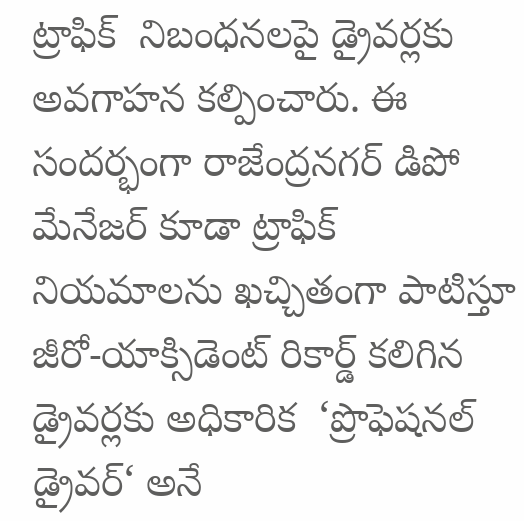ట్రాఫిక్  నిబంధనలపై డ్రైవర్లకు అవగాహన కల్పించారు. ఈ సందర్భంగా రాజేంద్రనగర్ డిపో మేనేజర్ కూడా ట్రాఫిక్ నియమాలను ఖచ్చితంగా పాటిస్తూ జీరో-యాక్సిడెంట్ రికార్డ్ కలిగిన డ్రైవర్లకు అధికారిక  ‘ప్రొఫెషనల్ డ్రైవర్‘ అనే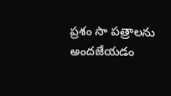ప్రశం సా పత్రాలను అందజేయడం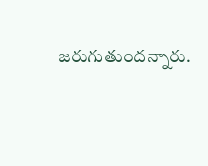జరుగుతుందన్నారు.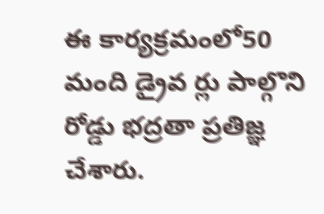ఈ కార్యక్రమంలో50 మంది డ్రైవ ర్లు పాల్గొని రోడ్డు భద్రతా ప్రతిజ్ఞ చేశారు.